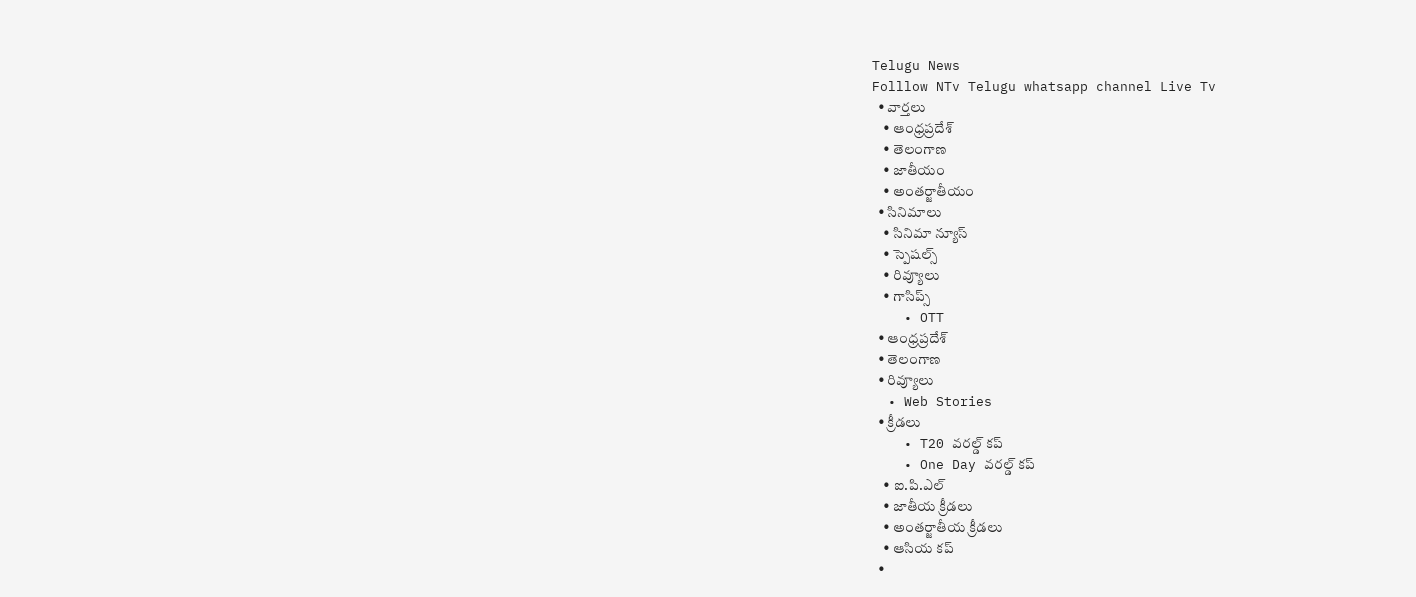Telugu News
Folllow NTv Telugu whatsapp channel Live Tv
  • వార్తలు
    • ఆంధ్రప్రదేశ్
    • తెలంగాణ
    • జాతీయం
    • అంతర్జాతీయం
  • సినిమాలు
    • సినిమా న్యూస్
    • స్పెషల్స్
    • రివ్యూలు
    • గాసిప్స్
    • OTT
  • ఆంధ్రప్రదేశ్
  • తెలంగాణ
  • రివ్యూలు
  • Web Stories
  • క్రీడలు
    • T20 వరల్డ్ కప్
    • One Day వరల్డ్ కప్
    • ఐ.పి.ఎల్
    • జాతీయ క్రీడలు
    • అంతర్జాతీయ క్రీడలు
    • ఆసియ కప్
  •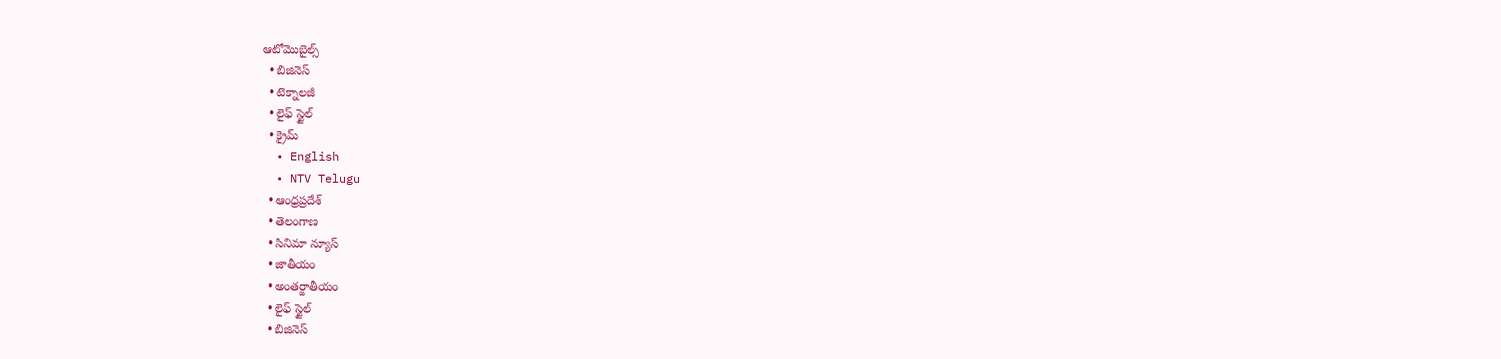ఆటోమొబైల్స్
  • బిజినెస్‌
  • టెక్నాలజీ
  • లైఫ్ స్టైల్
  • క్రైమ్
  • English
  • NTV Telugu
  • ఆంధ్రప్రదేశ్
  • తెలంగాణ
  • సినిమా న్యూస్
  • జాతీయం
  • అంతర్జాతీయం
  • లైఫ్ స్టైల్
  • బిజినెస్‌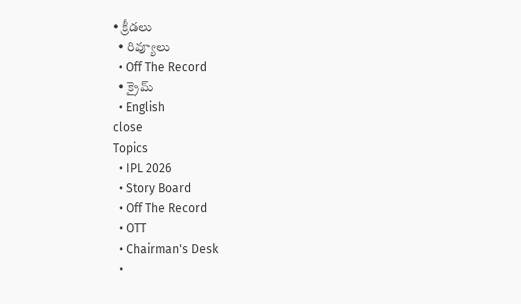• క్రీడలు
  • రివ్యూలు
  • Off The Record
  • క్రైమ్
  • English
close
Topics
  • IPL 2026
  • Story Board
  • Off The Record
  • OTT
  • Chairman's Desk
  •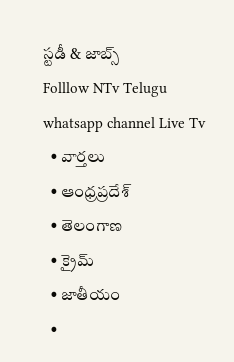స్టడీ & జాబ్స్
Folllow NTv Telugu whatsapp channel Live Tv
  • వార్తలు
  • ఆంధ్రప్రదేశ్
  • తెలంగాణ
  • క్రైమ్
  • జాతీయం
  •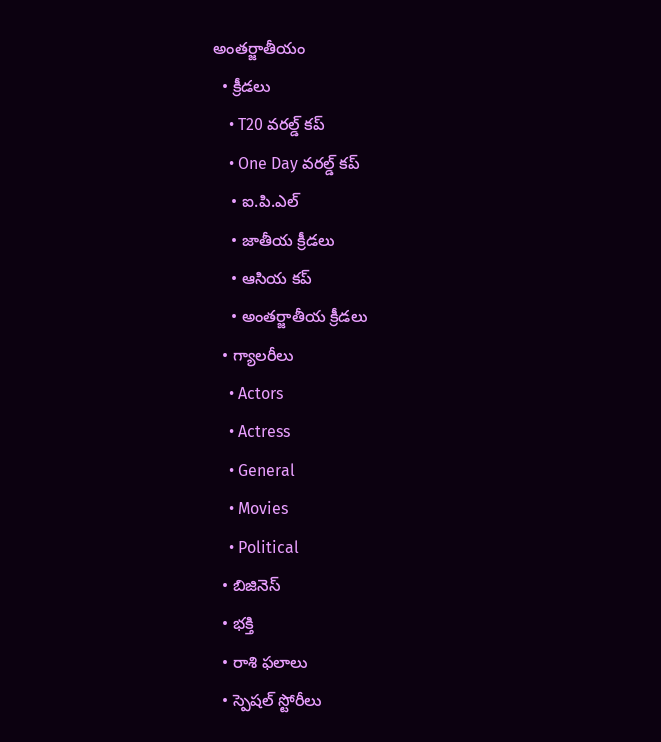అంతర్జాతీయం
  • క్రీడలు
    • T20 వరల్డ్ కప్
    • One Day వరల్డ్ కప్
    • ఐ.పి.ఎల్
    • జాతీయ క్రీడలు
    • ఆసియ కప్
    • అంతర్జాతీయ క్రీడలు
  • గ్యాలరీలు
    • Actors
    • Actress
    • General
    • Movies
    • Political
  • బిజినెస్‌
  • భక్తి
  • రాశి ఫలాలు
  • స్పెషల్‌ స్టోరీలు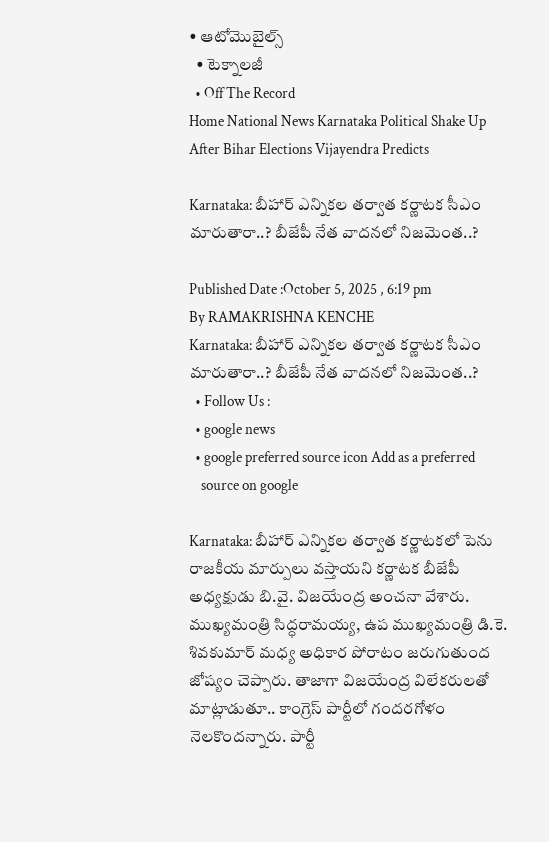• ఆటోమొబైల్స్
  • టెక్నాలజీ
  • Off The Record
Home National News Karnataka Political Shake Up After Bihar Elections Vijayendra Predicts

Karnataka: బీహార్ ఎన్నికల తర్వాత కర్ణాటక సీఎం మారుతారా..? బీజేపీ నేత వాదనలో నిజమెంత..?

Published Date :October 5, 2025 , 6:19 pm
By RAMAKRISHNA KENCHE
Karnataka: బీహార్ ఎన్నికల తర్వాత కర్ణాటక సీఎం మారుతారా..? బీజేపీ నేత వాదనలో నిజమెంత..?
  • Follow Us :
  • google news
  • google preferred source icon Add as a preferred
    source on google

Karnataka: బీహార్ ఎన్నికల తర్వాత కర్ణాటకలో పెను రాజకీయ మార్పులు వస్తాయని కర్ణాటక బీజేపీ అధ్యక్షుడు బి.వై. విజయేంద్ర అంచనా వేశారు. ముఖ్యమంత్రి సిద్ధరామయ్య, ఉప ముఖ్యమంత్రి డి.కె. శివకుమార్ మధ్య అధికార పోరాటం జరుగుతుంద జోష్యం చెప్పారు. తాజాగా విజయేంద్ర విలేకరులతో మాట్లాడుతూ.. కాంగ్రెస్ పార్టీలో గందరగోళం నెలకొందన్నారు. పార్టీ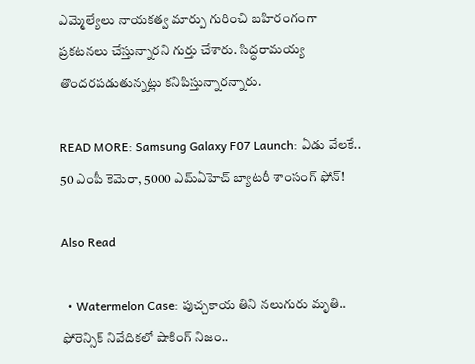ఎమ్మెల్యేలు నాయకత్వ మార్పు గురించి బహిరంగంగా ప్రకటనలు చేస్తున్నారని గుర్తు చేశారు. సిద్ధరామయ్య తొందరపడుతున్నట్లు కనిపిస్తున్నారన్నారు.

READ MORE: Samsung Galaxy F07 Launch: ఏడు వేలకే.. 50 ఎంపీ కెమెరా, 5000 ఎమ్‌ఏహెచ్‌ బ్యాటరీ శాంసంగ్‌ ఫోన్!

Also Read

  • Watermelon Case: పుచ్చకాయ తిని నలుగురు మృతి.. ఫోరెన్సిక్ నివేదికలో షాకింగ్ నిజం..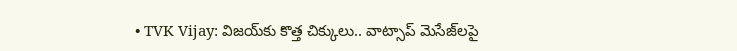• TVK Vijay: విజయ్‌కు కొత్త చిక్కులు.. వాట్సాప్ మెసేజ్‌లపై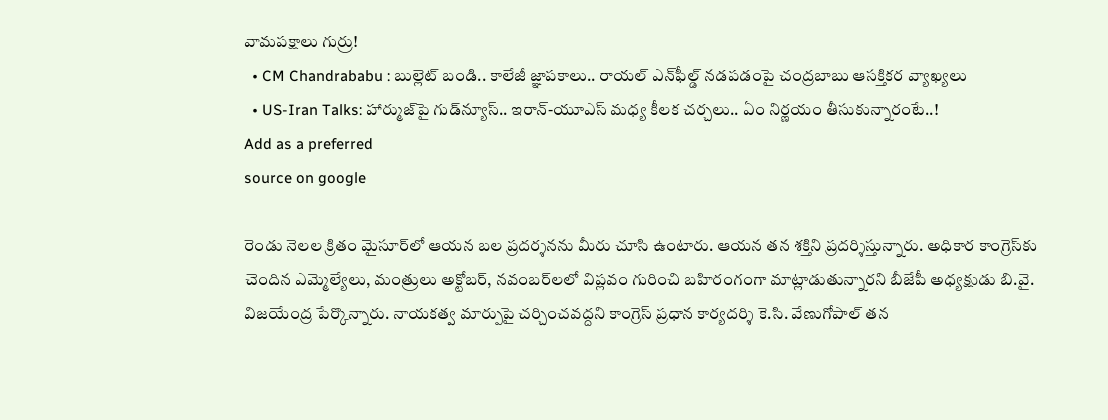వామపక్షాలు గుర్రు!
  • CM Chandrababu : బుల్లెట్ బండి.. కాలేజీ జ్ఞాపకాలు.. రాయల్ ఎన్‌ఫీల్డ్ నడపడంపై చంద్రబాబు ఆసక్తికర వ్యాఖ్యలు
  • US-Iran Talks: హార్ముజ్‌పై గుడ్‌న్యూస్.. ఇరాన్-యూఎస్ మధ్య కీలక చర్చలు.. ఏం నిర్ణయం తీసుకున్నారంటే..!
Add as a preferred
source on google

రెండు నెలల క్రితం మైసూర్‌లో ఆయన బల ప్రదర్శనను మీరు చూసి ఉంటారు. ఆయన తన శక్తిని ప్రదర్శిస్తున్నారు. అధికార కాంగ్రెస్‌కు చెందిన ఎమ్మెల్యేలు, మంత్రులు అక్టోబర్, నవంబర్‌లలో విప్లవం గురించి బహిరంగంగా మాట్లాడుతున్నారని బీజేపీ అధ్యక్షుడు బి.వై. విజయేంద్ర పేర్కొన్నారు. నాయకత్వ మార్పుపై చర్చించవద్దని కాంగ్రెస్ ప్రధాన కార్యదర్శి కె.సి. వేణుగోపాల్ తన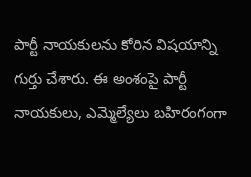పార్టీ నాయకులను కోరిన విషయాన్ని గుర్తు చేశారు. ఈ అంశంపై పార్టీ నాయకులు, ఎమ్మెల్యేలు బహిరంగంగా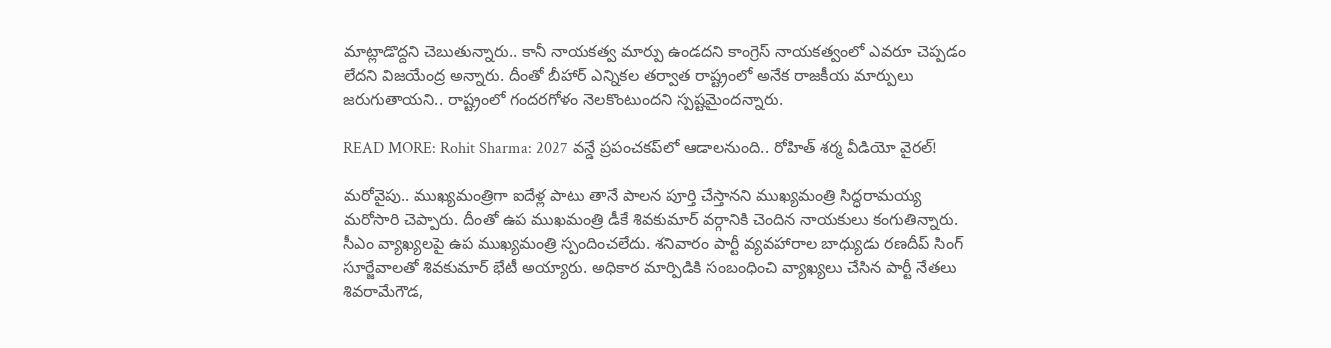మాట్లాడొద్దని చెబుతున్నారు.. కానీ నాయకత్వ మార్పు ఉండదని కాంగ్రెస్ నాయకత్వంలో ఎవరూ చెప్పడం లేదని విజయేంద్ర అన్నారు. దీంతో బీహార్ ఎన్నికల తర్వాత రాష్ట్రంలో అనేక రాజకీయ మార్పులు జరుగుతాయని.. రాష్ట్రంలో గందరగోళం నెలకొంటుందని స్పష్టమైందన్నారు.

READ MORE: Rohit Sharma: 2027 వన్డే ప్రపంచకప్‌లో ఆడాలనుంది.. రోహిత్ శర్మ వీడియో వైరల్!

మరోవైపు.. ముఖ్యమంత్రిగా ఐదేళ్ల పాటు తానే పాలన పూర్తి చేస్తానని ముఖ్యమంత్రి సిద్ధరామయ్య మరోసారి చెప్పారు. దీంతో ఉప ముఖమంత్రి డీకే శివకుమార్‌ వర్గానికి చెందిన నాయకులు కంగుతిన్నారు. సీఎం వ్యాఖ్యలపై ఉప ముఖ్యమంత్రి స్పందించలేదు. శనివారం పార్టీ వ్యవహారాల బాధ్యుడు రణదీప్‌ సింగ్‌ సూర్జేవాలతో శివకుమార్ భేటీ అయ్యారు. అధికార మార్పిడికి సంబంధించి వ్యాఖ్యలు చేసిన పార్టీ నేతలు శివరామేగౌడ,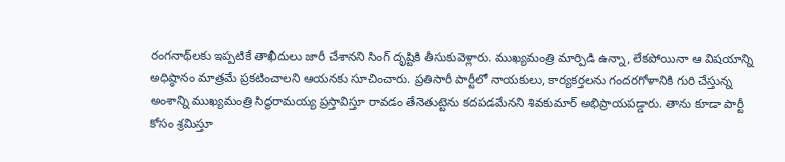రంగనాథ్‌లకు ఇప్పటికే తాఖీదులు జారీ చేశానని సింగ్‌ దృష్టికి తీసుకువెళ్లారు. ముఖ్యమంత్రి మార్పిడి ఉన్నా, లేకపోయినా ఆ విషయాన్ని అధిష్ఠానం మాత్రమే ప్రకటించాలని ఆయనకు సూచించారు. ప్రతిసారీ పార్టీలో నాయకులు, కార్యకర్తలను గందరగోళానికి గురి చేస్తున్న అంశాన్ని ముఖ్యమంత్రి సిద్ధరామయ్య ప్రస్తావిస్తూ రావడం తేనెతుట్టెను కదపడమేనని శివకుమార్‌ అభిప్రాయపడ్డారు. తాను కూడా పార్టీ కోసం శ్రమిస్తూ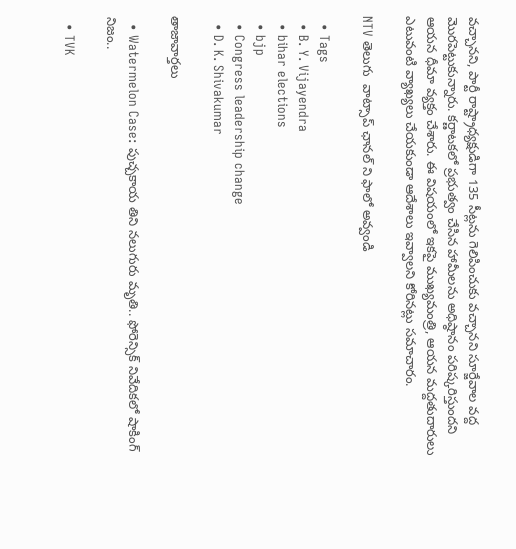వచ్చానని, పార్టీ రాష్ట్రాధ్యక్షుడిగా 135 సీట్లను గెలిపించుకు వచ్చానని సూర్జేవాల వద్ద మొరపెట్టుకున్నారు. కర్ణాటకలో ప్రభుత్వం చేసిన హామీలను అధిష్ఠానం పరిష్కరిస్తుందని ఆయన ధీమా వ్యక్తం చేశారు. ఈ విషయంలో ఇకపై ముఖ్యమంత్రి, ఆయన మద్దతుదారులు ఎటువంటి వ్యాఖ్యలు చేయకుండా ఆదేశాలు ఇవ్వాలని కోరినట్లు సమాచారం.

NTV తెలుగు  వాట్సాప్ ఛానల్ ని ఫాలో అవ్వండి

  • Tags
  • B. Y. Vijayendra
  • bihar elections
  • bjp
  • Congress leadership change
  • D. K. Shivakumar

తాజావార్తలు

  • Watermelon Case: పుచ్చకాయ తిని నలుగురు మృతి.. ఫోరెన్సిక్ నివేదికలో షాకింగ్ నిజం..

  • TVK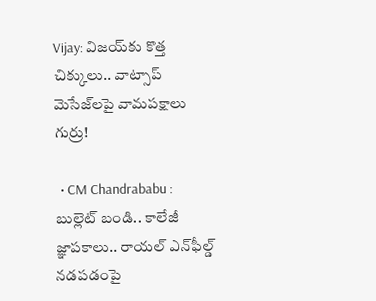Vijay: విజయ్‌కు కొత్త చిక్కులు.. వాట్సాప్ మెసేజ్‌లపై వామపక్షాలు గుర్రు!

  • CM Chandrababu : బుల్లెట్ బండి.. కాలేజీ జ్ఞాపకాలు.. రాయల్ ఎన్‌ఫీల్డ్ నడపడంపై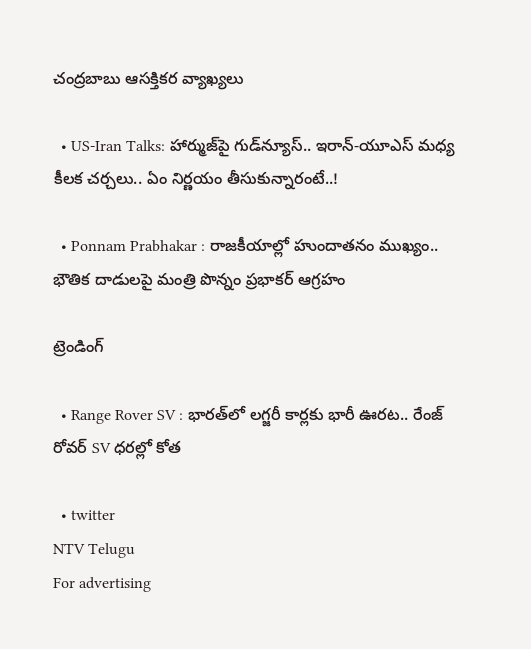చంద్రబాబు ఆసక్తికర వ్యాఖ్యలు

  • US-Iran Talks: హార్ముజ్‌పై గుడ్‌న్యూస్.. ఇరాన్-యూఎస్ మధ్య కీలక చర్చలు.. ఏం నిర్ణయం తీసుకున్నారంటే..!

  • Ponnam Prabhakar : రాజకీయాల్లో హుందాతనం ముఖ్యం.. భౌతిక దాడులపై మంత్రి పొన్నం ప్రభాకర్ ఆగ్రహం

ట్రెండింగ్‌

  • Range Rover SV : భారత్‌లో లగ్జరీ కార్లకు భారీ ఊరట.. రేంజ్ రోవర్ SV ధరల్లో కోత

  • twitter
NTV Telugu
For advertising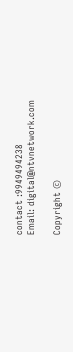contact :9949494238
Email: digital@ntvnetwork.com

Copyright ©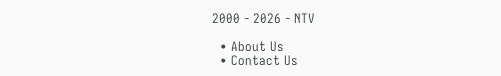2000 - 2026 - NTV

  • About Us
  • Contact Us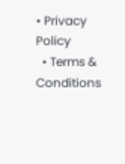• Privacy Policy
  • Terms & Conditions